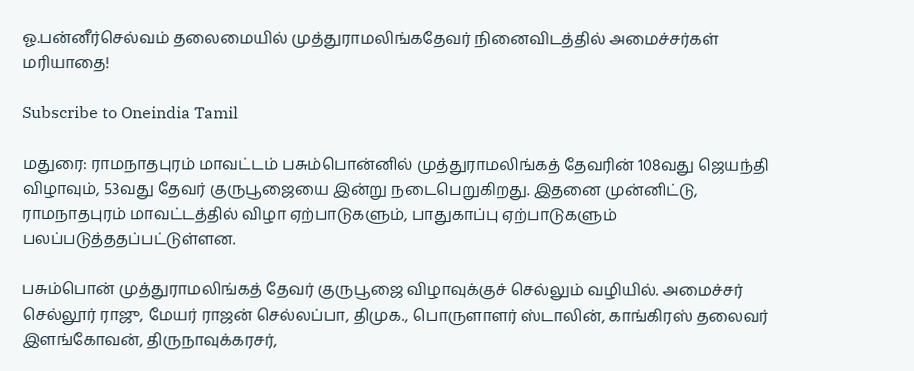ஓ.பன்னீர்செல்வம் தலைமையில் முத்துராமலிங்கதேவர் நினைவிடத்தில் அமைச்சர்கள் மரியாதை!

Subscribe to Oneindia Tamil

மதுரை: ராமநாதபுரம் மாவட்டம் பசும்பொன்னில் முத்துராமலிங்கத் தேவரின் 108வது ஜெயந்தி விழாவும், 53வது தேவர் குருபூஜையை இன்று நடைபெறுகிறது. இதனை முன்னிட்டு, ராமநாதபுரம் மாவட்டத்தில் விழா ஏற்பாடுகளும், பாதுகாப்பு ஏற்பாடுகளும் பலப்படுத்ததப்பட்டுள்ளன.

பசும்பொன் முத்துராமலிங்கத் தேவர் குருபூஜை விழாவுக்குச் செல்லும் வழியில். அமைச்சர் செல்லூர் ராஜு, மேயர் ராஜன் செல்லப்பா, திமுக., பொருளாளர் ஸ்டாலின், காங்கிரஸ் தலைவர் இளங்கோவன், திருநாவுக்கரசர்,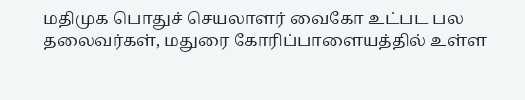மதிமுக பொதுச் செயலாளர் வைகோ உட்பட பல தலைவர்கள், மதுரை கோரிப்பாளையத்தில் உள்ள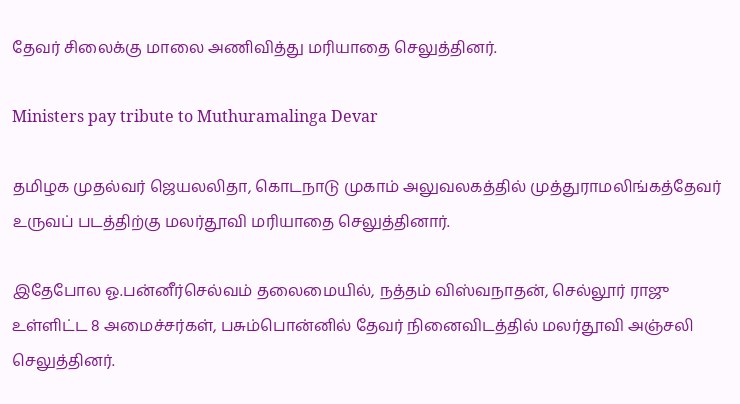தேவர் சிலைக்கு மாலை அணிவித்து மரியாதை செலுத்தினர்.

Ministers pay tribute to Muthuramalinga Devar

தமிழக முதல்வர் ஜெயலலிதா, கொடநாடு முகாம் அலுவலகத்தில் முத்துராமலிங்கத்தேவர் உருவப் படத்திற்கு மலர்தூவி மரியாதை செலுத்தினார்.

இதேபோல ஓ.பன்னீர்செல்வம் தலைமையில், நத்தம் விஸ்வநாதன், செல்லூர் ராஜு உள்ளிட்ட 8 அமைச்சர்கள், பசும்பொன்னில் தேவர் நினைவிடத்தில் மலர்தூவி அஞ்சலி செலுத்தினர்.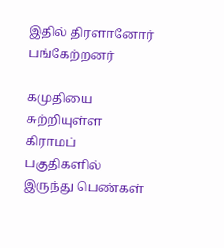இதில் திரளானோர் பங்கேற்றனர்

கமுதியை சுற்றியுள்ள கிராமப் பகுதிகளில் இருந்து பெண்கள்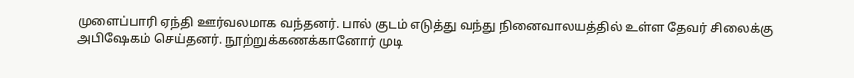முளைப்பாரி ஏந்தி ஊர்வலமாக வந்தனர். பால் குடம் எடுத்து வந்து நினைவாலயத்தில் உள்ள தேவர் சிலைக்கு அபிஷேகம் செய்தனர். நூற்றுக்கணக்கானோர் முடி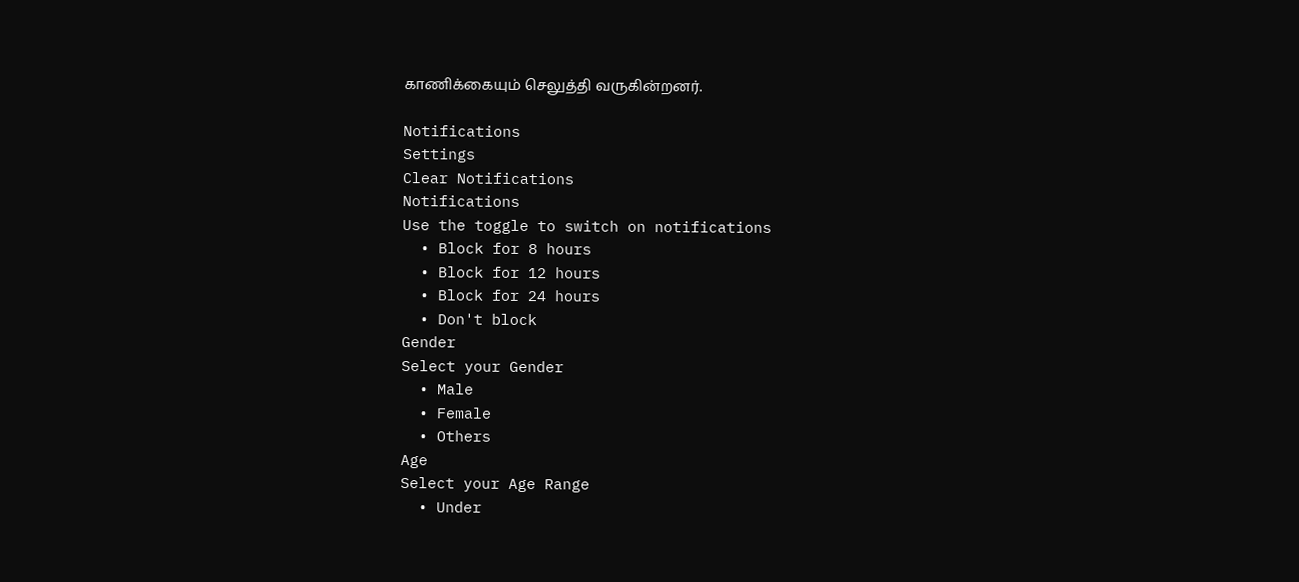காணிக்கையும் செலுத்தி வருகின்றனர்.

Notifications
Settings
Clear Notifications
Notifications
Use the toggle to switch on notifications
  • Block for 8 hours
  • Block for 12 hours
  • Block for 24 hours
  • Don't block
Gender
Select your Gender
  • Male
  • Female
  • Others
Age
Select your Age Range
  • Under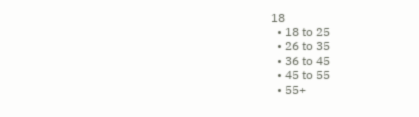18
  • 18 to 25
  • 26 to 35
  • 36 to 45
  • 45 to 55
  • 55+